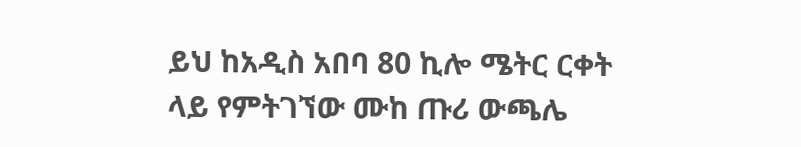ይህ ከአዲስ አበባ 80 ኪሎ ሜትር ርቀት ላይ የምትገኘው ሙከ ጡሪ ውጫሌ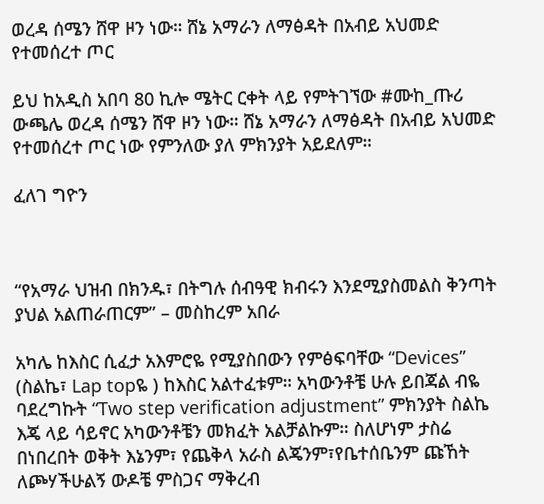ወረዳ ሰሜን ሸዋ ዞን ነው። ሸኔ አማራን ለማፅዳት በአብይ አህመድ የተመሰረተ ጦር

ይህ ከአዲስ አበባ 80 ኪሎ ሜትር ርቀት ላይ የምትገኘው #ሙከ_ጡሪ ውጫሌ ወረዳ ሰሜን ሸዋ ዞን ነው። ሸኔ አማራን ለማፅዳት በአብይ አህመድ የተመሰረተ ጦር ነው የምንለው ያለ ምክንያት አይደለም።

ፈለገ ግዮን



“የአማራ ህዝብ በክንዱ፣ በትግሉ ሰብዓዊ ክብሩን እንደሚያስመልስ ቅንጣት ያህል አልጠራጠርም” – መስከረም አበራ

አካሌ ከእስር ሲፈታ አእምሮዬ የሚያስበውን የምፅፍባቸው “Devices” (ስልኬ፣ Lap topዬ ) ከእስር አልተፈቱም። አካውንቶቼ ሁሉ ይበጃል ብዬ ባደረግኩት “Two step verification adjustment” ምክንያት ስልኬ እጄ ላይ ሳይኖር አካውንቶቼን መክፈት አልቻልኩም። ስለሆነም ታስሬ በነበረበት ወቅት እኔንም፣ የጨቅላ አራስ ልጄንም፣የቤተሰቤንም ጩኸት ለጮሃችሁልኝ ውዶቼ ምስጋና ማቅረብ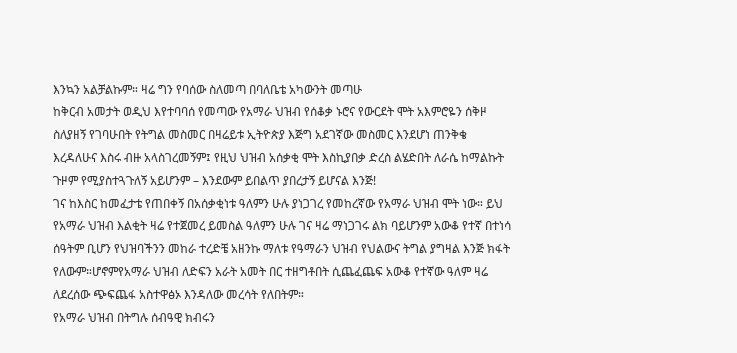እንኳን አልቻልኩም። ዛሬ ግን የባሰው ስለመጣ በባለቤቴ አካውንት መጣሁ
ከቅርብ አመታት ወዲህ እየተባባሰ የመጣው የአማራ ህዝብ የሰቆቃ ኑሮና የውርደት ሞት አእምሮዬን ሰቅዞ ስለያዘኝ የገባሁበት የትግል መስመር በዛሬይቱ ኢትዮጵያ እጅግ አደገኛው መስመር እንደሆነ ጠንቅቄ እረዳለሁና እስሩ ብዙ አላስገረመኝም፤ የዚህ ህዝብ አሰቃቂ ሞት እስኪያበቃ ድረስ ልሄድበት ለራሴ ከማልኩት ጉዞም የሚያስተጓጉለኝ አይሆንም – እንደውም ይበልጥ ያበረታኝ ይሆናል እንጅ!
ገና ከእስር ከመፈታቴ የጠበቀኝ በአሰቃቂነቱ ዓለምን ሁሉ ያነጋገረ የመከረኛው የአማራ ህዝብ ሞት ነው። ይህ የአማራ ህዝብ እልቂት ዛሬ የተጀመረ ይመስል ዓለምን ሁሉ ገና ዛሬ ማነጋገሩ ልክ ባይሆንም አውቆ የተኛ በተነሳ ሰዓትም ቢሆን የህዝባችንን መከራ ተረድቼ አዘንኩ ማለቱ የዓማራን ህዝብ የህልውና ትግል ያግዛል እንጅ ክፋት የለውም።ሆኖምየአማራ ህዝብ ለድፍን አራት አመት በር ተዘግቶበት ሲጨፈጨፍ አውቆ የተኛው ዓለም ዛሬ ለደረሰው ጭፍጨፋ አስተዋፅኦ እንዳለው መረሳት የለበትም።
የአማራ ህዝብ በትግሉ ሰብዓዊ ክብሩን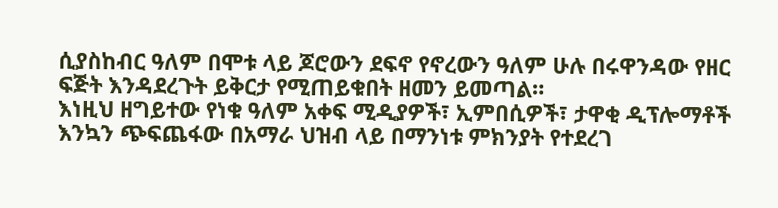ሲያስከብር ዓለም በሞቱ ላይ ጆሮውን ደፍኖ የኖረውን ዓለም ሁሉ በሩዋንዳው የዘር ፍጅት እንዳደረጉት ይቅርታ የሚጠይቁበት ዘመን ይመጣል።
እነዚህ ዘግይተው የነቁ ዓለም አቀፍ ሚዲያዎች፣ ኢምበሲዎች፣ ታዋቂ ዲፕሎማቶች እንኳን ጭፍጨፋው በአማራ ህዝብ ላይ በማንነቱ ምክንያት የተደረገ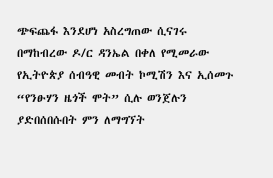ጭፍጨፋ እንደሆነ አስረግጠው ሲናገሩ በማከብረው ዶ/ር ዳንኤል በቀለ የሚመራው የኢትዮጵያ ሰብዓዊ መብት ኮሚሽን እና ኢሰመጉ “የንፁሃን ዜጎች ሞት” ሲሉ ወንጀሉን ያድበሰበሱበት ምን ለማግኘት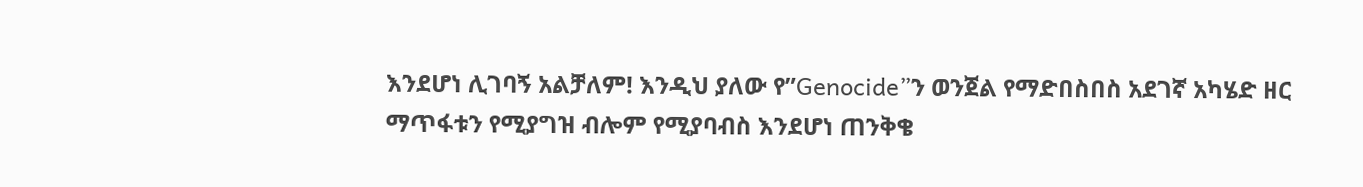እንደሆነ ሊገባኝ አልቻለም! እንዲህ ያለው የ”Genocide”ን ወንጀል የማድበስበስ አደገኛ አካሄድ ዘር ማጥፋቱን የሚያግዝ ብሎም የሚያባብስ እንደሆነ ጠንቅቄ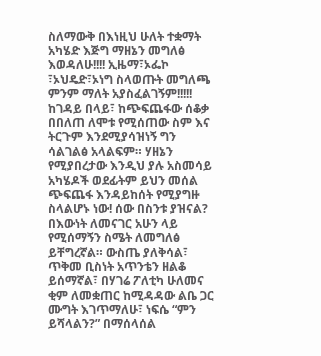ስለማውቅ በእነዚህ ሁለት ተቋማት አካሄድ እጅግ ማዘኔን መግለፅ እወዳለሁ!!!! ኢዜማ፣ኦፌኮ ፣ኦህዴድ፣ኦነግ ስላወጡት መግለጫ ምንም ማለት አያስፈልገኝም!!!!!
ከገዳይ በላይ፣ ከጭፍጨፋው ሰቆቃ በበለጠ ለሞቱ የሚሰጠው ስም እና ትርጉም እንደሚያሳዝነኝ ግን ሳልገልፅ አላልፍም። ሃዘኔን የሚያበረታው እንዲህ ያሉ አስመሳይ አካሄዶች ወደፊትም ይህን መሰል ጭፍጨፋ እንዳይከሰት የሚያግዙ ስላልሆኑ ነው! ሰው በስንቱ ያዝናል?
በእውነት ለመናገር አሁን ላይ የሚሰማኝን ስሜት ለመግለፅ ይቸግረኛል። ውስጤ ያለቅሳል፣ ጥቅመ ቢስነት አጥንቴን ዘልቆ ይሰማኛል፣ በሃገሬ ፖለቲካ ሁለመና ቂም ለመቋጠር ከሚዳዳው ልቤ ጋር ሙግት እገጥማለሁ፣ ነፍሴ “ምን ይሻላልን?” በማሰላሰል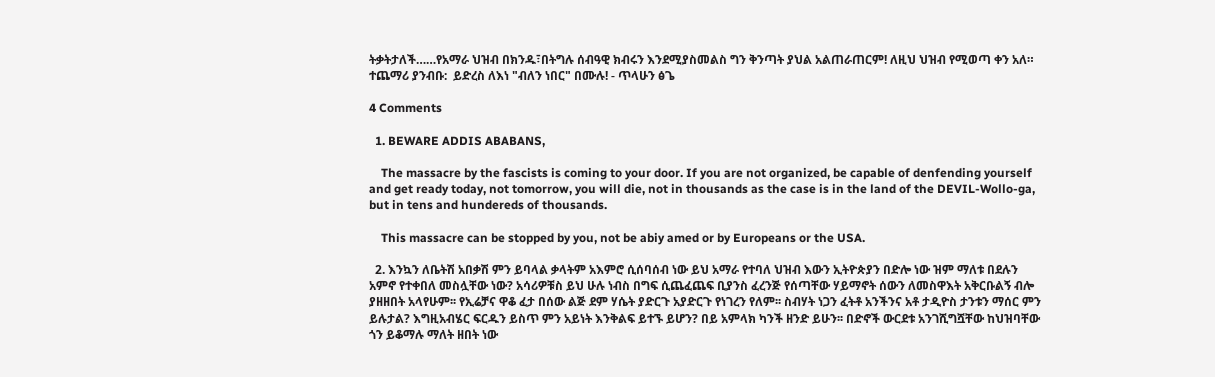ትቃትታለች……የአማራ ህዝብ በክንዱ፣በትግሉ ሰብዓዊ ክብሩን እንደሚያስመልስ ግን ቅንጣት ያህል አልጠራጠርም! ለዚህ ህዝብ የሚወጣ ቀን አለ።
ተጨማሪ ያንብቡ:  ይድረስ ለእነ "ብለን ነበር" በሙሉ! - ጥላሁን ፅጌ

4 Comments

  1. BEWARE ADDIS ABABANS,

    The massacre by the fascists is coming to your door. If you are not organized, be capable of denfending yourself and get ready today, not tomorrow, you will die, not in thousands as the case is in the land of the DEVIL-Wollo-ga, but in tens and hundereds of thousands.

    This massacre can be stopped by you, not be abiy amed or by Europeans or the USA.

  2. እንኳን ለቤትሽ አበቃሽ ምን ይባላል ቃላትም አእምሮ ሲሰባሰብ ነው ይህ አማራ የተባለ ህዝብ እውን ኢትዮጵያን በድሎ ነው ዝም ማለቱ በደሉን አምኖ የተቀበለ መስሏቸው ነው? አሳሪዎቹስ ይህ ሁሉ ነብስ በግፍ ሲጨፈጨፍ ቢያንስ ፈረንጅ የሰጣቸው ሃይማኖት ሰውን ለመስዋእት አቅርቡልኝ ብሎ ያዘዘበት አላየሁም፡፡ የኢሬቻና ዋቆ ፈታ በሰው ልጅ ደም ሃሴት ያድርጉ አያድርጉ የነገረን የለም፡፡ ስብሃት ነጋን ፈትቶ አንችንና አቶ ታዲዮስ ታንቱን ማሰር ምን ይሉታል? እግዚአብሄር ፍርዱን ይስጥ ምን አይነት እንቅልፍ ይተኙ ይሆን? በይ አምላክ ካንች ዘንድ ይሁን፡፡ በድኖች ውርደቱ አንገሺግሿቸው ከህዝባቸው ጎን ይቆማሉ ማለት ዘበት ነው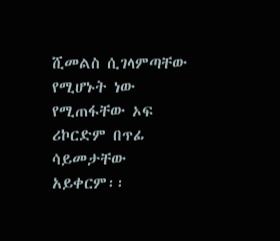ሺመልስ ሲገላምጣቸው የሚሆኑት ነው የሚጠፋቸው ኦፍ ሪኮርድም በጥፊ ሳይመታቸው አይቀርም፡፡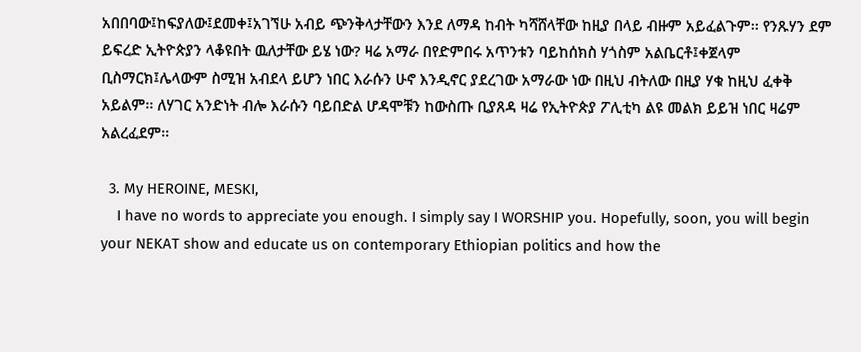አበበባው፤ከፍያለው፤ደመቀ፤አገኘሁ አብይ ጭንቅላታቸውን እንደ ለማዳ ከብት ካሻሸላቸው ከዚያ በላይ ብዙም አይፈልጉም፡፡ የንጹሃን ደም ይፍረድ ኢትዮጵያን ላቆዩበት ዉለታቸው ይሄ ነው? ዛሬ አማራ በየድምበሩ አጥንቱን ባይከሰክስ ሃጎስም አልቤርቶ፤ቀጀላም ቢስማርክ፤ሌላውም ስሚዝ አብደላ ይሆን ነበር እራሱን ሁኖ እንዲኖር ያደረገው አማራው ነው በዚህ ብትለው በዚያ ሃቁ ከዚህ ፈቀቅ አይልም፡፡ ለሃገር አንድነት ብሎ እራሱን ባይበድል ሆዳሞቹን ከውስጡ ቢያጸዳ ዛሬ የኢትዮጵያ ፖሊቲካ ልዩ መልክ ይይዝ ነበር ዛሬም አልረፈደም፡፡

  3. My HEROINE, MESKI,
    I have no words to appreciate you enough. I simply say I WORSHIP you. Hopefully, soon, you will begin your NEKAT show and educate us on contemporary Ethiopian politics and how the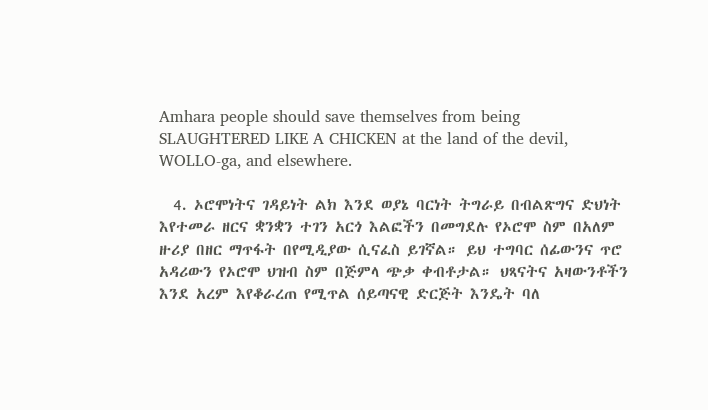Amhara people should save themselves from being SLAUGHTERED LIKE A CHICKEN at the land of the devil, WOLLO-ga, and elsewhere.

  4. ኦሮሞነትና ገዳይነት ልክ እንደ ወያኔ ባርነት ትግራይ በብልጽግና ድህነት እየተመራ ዘርና ቋንቋን ተገን አርጎ እልፎችን በመግደሉ የኦሮሞ ስም በአለም ዙሪያ በዘር ማጥፋት በየሚዲያው ሲናፈስ ይገኛል። ይህ ተግባር ሰፊውንና ጥሮ አዳሪውን የኦሮሞ ህዝብ ስም በጅምላ ጭቃ ቀብቶታል። ህጻናትና አዛውንቶችን እንደ አረም እየቆራረጠ የሚጥል ሰይጣናዊ ድርጅት እንዴት ባለ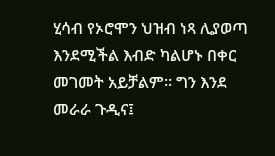ሂሳብ የኦሮሞን ህዝብ ነጻ ሊያወጣ እንደሚችል እብድ ካልሆኑ በቀር መገመት አይቻልም። ግን እንደ መራራ ጉዲና፤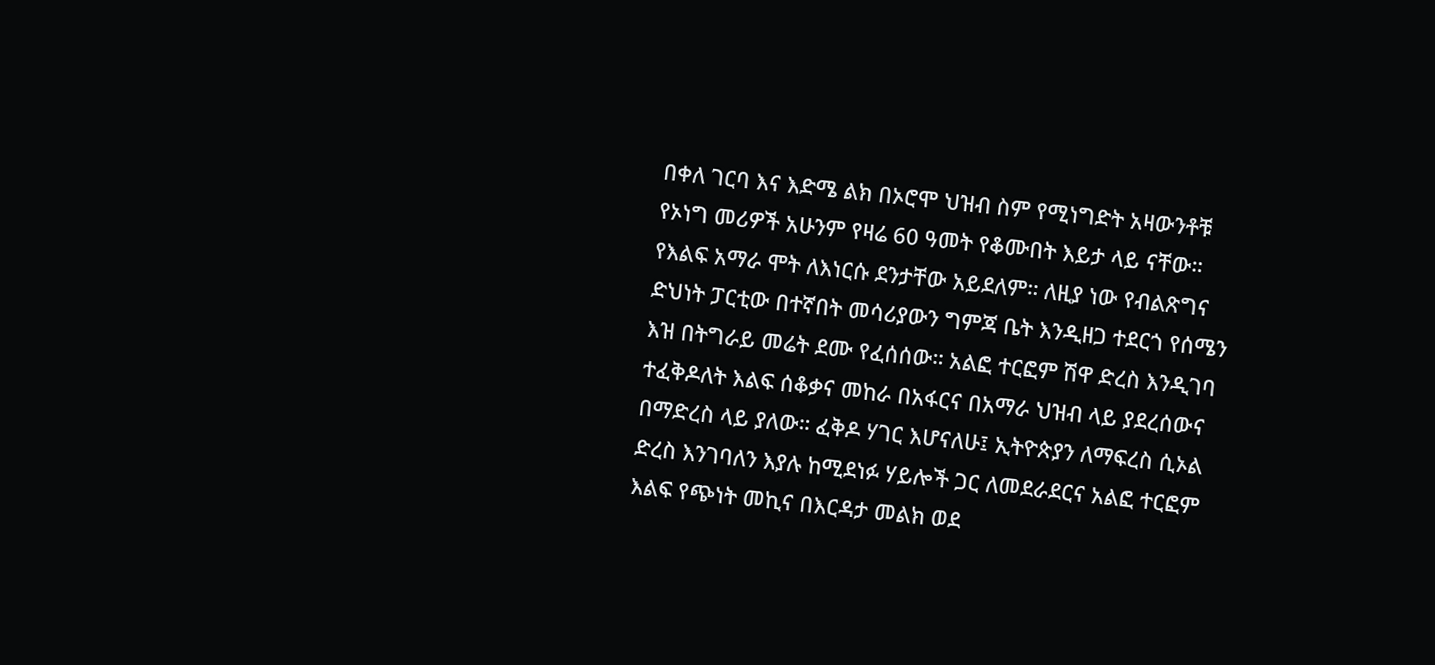በቀለ ገርባ እና እድሜ ልክ በኦሮሞ ህዝብ ስም የሚነግድት አዛውንቶቹ የኦነግ መሪዎች አሁንም የዛሬ 60 ዓመት የቆሙበት እይታ ላይ ናቸው። የእልፍ አማራ ሞት ለእነርሱ ደንታቸው አይደለም። ለዚያ ነው የብልጽግና ድህነት ፓርቲው በተኛበት መሳሪያውን ግምጃ ቤት እንዲዘጋ ተደርጎ የሰሜን እዝ በትግራይ መሬት ደሙ የፈሰሰው። አልፎ ተርፎም ሽዋ ድረስ እንዲገባ ተፈቅዶለት እልፍ ሰቆቃና መከራ በአፋርና በአማራ ህዝብ ላይ ያደረሰውና በማድረስ ላይ ያለው። ፈቅዶ ሃገር እሆናለሁ፤ ኢትዮጵያን ለማፍረስ ሲኦል ድረስ እንገባለን እያሉ ከሚደነፉ ሃይሎች ጋር ለመደራደርና አልፎ ተርፎም እልፍ የጭነት መኪና በእርዳታ መልክ ወደ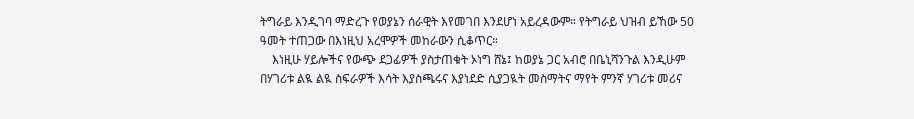ትግራይ እንዲገባ ማድረጉ የወያኔን ሰራዊት እየመገበ እንደሆነ አይረዳውም። የትግራይ ህዝብ ይኸው 50 ዓመት ተጠጋው በእነዚህ አረሞዎች መከራውን ሲቆጥር።
    እነዚሁ ሃይሎችና የውጭ ደጋፊዎች ያስታጠቁት ኦነግ ሸኔ፤ ከወያኔ ጋር አብሮ በቤኒሻንጉል እንዲሁም በሃገሪቱ ልዪ ልዪ ስፍራዎች እሳት እያስጫሩና እያነደድ ሲያጋዪት መስማትና ማየት ምንኛ ሃገሪቱ መሪና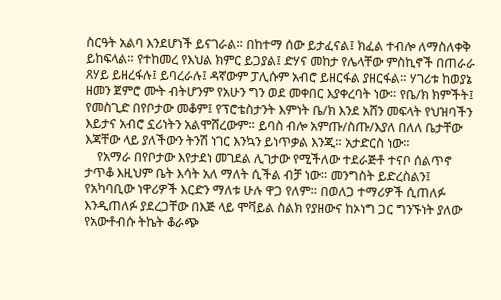ስርዓት አልባ እንደሆነች ይናገራል። በከተማ ሰው ይታፈናል፤ ክፈል ተብሎ ለማስለቀቅ ይከፍላል። የተከመረ የእህል ክምር ይጋያል፤ ድሃና መከታ የሌላቸው ምስኪኖች በጠራራ ጸሃይ ይዘረፋሉ፤ ይባረራሉ፤ ዳኛውም ፓሊሱም አብሮ ይዘርፋል ያዘርፋል። ሃገሪቱ ከወያኔ ዘመን ጀምሮ ሙት ብትሆንም የአሁን ግን ወደ መቀበር እያቀረባት ነው። የቤ/ክ ክምችት፤ የመስጊድ በየቦታው መቆም፤ የፕሮቴስታንት እምነት ቤ/ክ እንደ አሸን መፍላት የህዝባችን እይታና አብሮ ኗሪነትን አልሞሸረውም። ይባስ ብሎ አምጡ/ስጡ/እያለ በለለ ቤታቸው እጃቸው ላይ ያለችውን ትንሽ ነገር እንኳን ይነጥቃል እንጂ። አታድርስ ነው።
    የአማራ በየቦታው እየታደነ መገደል ሊገታው የሚችለው ተደራጅቶ ተናቦ ሰልጥኖ ታጥቆ እዚህም ቤት እሳት አለ ማለት ሲችል ብቻ ነው። መንግስት ይድረስልን፤ የአካባቢው ነዋሪዎች እርድን ማለቱ ሁሉ ዋጋ የለም። በወለጋ ተማሪዎች ሲጠለፉ እንዲጠለፉ ያደረጋቸው በእጅ ላይ ሞቫይል ስልክ የያዘውና ከኦነግ ጋር ግንኙነት ያለው የአውቶብሱ ትኬት ቆራጭ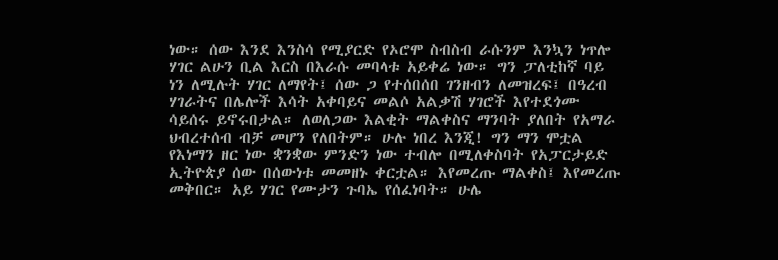ነው። ሰው እንደ እንስሳ የሚያርድ የኦሮሞ ስብስብ ራሱንም እንኳን ነጥሎ ሃገር ልሁን ቢል እርስ በእራሱ መባላቱ አይቀሬ ነው። ግን ፓለቲከኛ ባይ ነን ለሚሉት ሃገር ለማየት፤ ሰው ጋ የተሰበሰበ ገንዘብን ለመዝረፍ፤ በዓረብ ሃገራትና በሌሎች እሳት አቀባይና መልሶ አልቃሽ ሃገሮች እየተደጎሙ ሳይሰሩ ይኖሩበታል። ለወለጋው እልቂት ማልቀስና ማንባት ያለበት የአማራ ህብረተሰብ ብቻ መሆን የለበትም። ሁሉ ነበረ እንጂ! ግን ማን ሞቷል የእነማን ዘር ነው ቋንቋው ምንድን ነው ተብሎ በሚለቀስባት የአፓርታይድ ኢትዮጵያ ሰው በሰውነቱ መመዘኑ ቀርቷል። እየመረጡ ማልቀስ፤ እየመረጡ መቅበር። አይ ሃገር የሙታን ጉባኤ የሰፈነባት። ሁሌ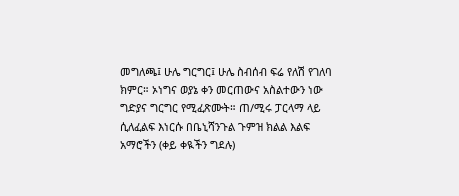መግለጫ፤ ሁሌ ግርግር፤ ሁሌ ስብሰብ ፍሬ የለሽ የገለባ ክምር። ኦነግና ወያኔ ቀን መርጠውና አስልተውን ነው ግድያና ግርግር የሚፈጽሙት። ጠ/ሚሩ ፓርላማ ላይ ሲለፈልፍ እነርሱ በቤኒሻንጉል ጉምዝ ክልል እልፍ አማሮችን (ቀይ ቀዪችን ግደሉ)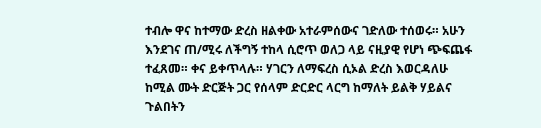ተብሎ ዋና ከተማው ድረስ ዘልቀው አተራምሰውና ገድለው ተሰወሩ። አሁን እንደገና ጠ/ሚሩ ለችግኝ ተከላ ሲሮጥ ወለጋ ላይ ናዚያዊ የሆነ ጭፍጨፋ ተፈጸመ። ቀና ይቀጥላሉ። ሃገርን ለማፍረስ ሲኦል ድረስ እወርዳለሁ ከሚል ሙት ድርጅት ጋር የሰላም ድርድር ላርግ ከማለት ይልቅ ሃይልና ጉልበትን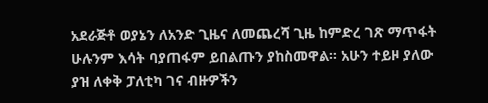አደራጅቶ ወያኔን ለአንድ ጊዜና ለመጨረሻ ጊዜ ከምድረ ገጽ ማጥፋት ሁሉንም እሳት ባያጠፋም ይበልጡን ያከስመዋል። አሁን ተይዞ ያለው ያዝ ለቀቅ ፓለቲካ ገና ብዙዎችን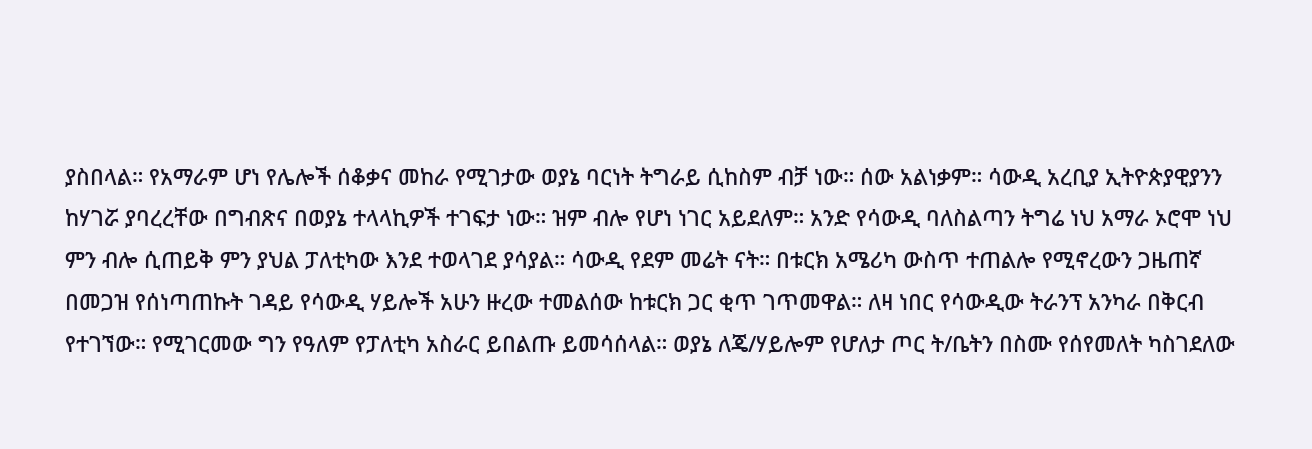ያስበላል። የአማራም ሆነ የሌሎች ሰቆቃና መከራ የሚገታው ወያኔ ባርነት ትግራይ ሲከስም ብቻ ነው። ሰው አልነቃም። ሳውዲ አረቢያ ኢትዮጵያዊያንን ከሃገሯ ያባረረቸው በግብጽና በወያኔ ተላላኪዎች ተገፍታ ነው። ዝም ብሎ የሆነ ነገር አይደለም። አንድ የሳውዲ ባለስልጣን ትግሬ ነህ አማራ ኦሮሞ ነህ ምን ብሎ ሲጠይቅ ምን ያህል ፓለቲካው እንደ ተወላገደ ያሳያል። ሳውዲ የደም መሬት ናት። በቱርክ አሜሪካ ውስጥ ተጠልሎ የሚኖረውን ጋዜጠኛ በመጋዝ የሰነጣጠኩት ገዳይ የሳውዲ ሃይሎች አሁን ዙረው ተመልሰው ከቱርክ ጋር ቂጥ ገጥመዋል። ለዛ ነበር የሳውዲው ትራንፕ አንካራ በቅርብ የተገኘው። የሚገርመው ግን የዓለም የፓለቲካ አስራር ይበልጡ ይመሳሰላል። ወያኔ ለጄ/ሃይሎም የሆለታ ጦር ት/ቤትን በስሙ የሰየመለት ካስገደለው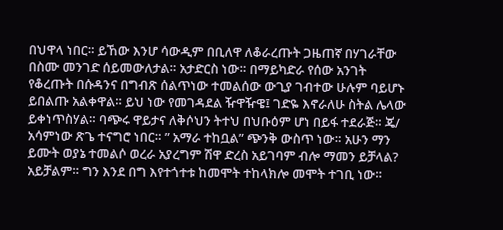በህዋላ ነበር። ይኸው እንሆ ሳውዲም በቢለዋ ለቆራረጡት ጋዜጠኛ በሃገራቸው በስሙ መንገድ ሰይመውለታል። አታድርስ ነው። በማይካድራ የሰው አንገት የቆረጡት በሱዳንና በግብጽ ሰልጥነው ተመልሰው ውጊያ ገብተው ሁሉም ባይሆኑ ይበልጡ አልቀዋል። ይህ ነው የመገዳደል ዥዋዥዌ፤ ገድዬ እኖራለሁ ስትል ሌላው ይቀነጥስሃል። ባጭሩ ዋይታና ለቅሶህን ትተህ በህቡዕም ሆነ በይፋ ተደራጅ። ጄ/ አሳምነው ጽጌ ተናግሮ ነበር። ” አማራ ተከቧል” ጭንቅ ውስጥ ነው። አሁን ማን ይሙት ወያኔ ተመልሶ ወረራ አያረግም ሽዋ ድረስ አይገባም ብሎ ማመን ይቻላል? አይቻልም። ግን እንደ በግ እየተጎተቱ ከመሞት ተከላክሎ መሞት ተገቢ ነው።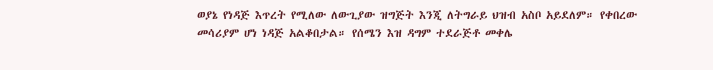ወያኔ የነዳጅ እጥረት የሚለው ለውጊያው ዝግጅት እንጂ ለትግራይ ህዝብ አስቦ አይደለም። የቀበረው መሳሪያም ሆነ ነዳጅ አልቆበታል። የሰሜን እዝ ዳግም ተደራጅቶ መቀሌ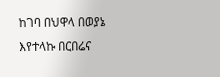ከገባ በህዋላ በወያኔ እየተላኩ በርበሬና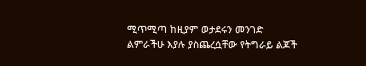ሚጥሚጣ ከዚያም ወታደሩን መንገድ ልምራችሁ እያሉ ያስጨረሷቸው የትግራይ ልጆች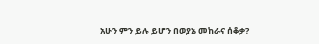አሁን ምን ይሉ ይሆን በወያኔ መከራና ሰቆቃ?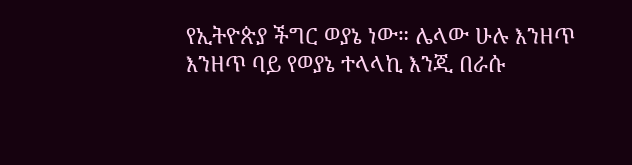የኢትዮጵያ ችግር ወያኔ ነው። ሌላው ሁሉ እንዘጥ እንዘጥ ባይ የወያኔ ተላላኪ እንጂ በራሱ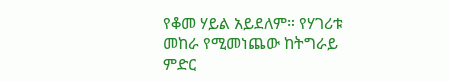የቆመ ሃይል አይደለም። የሃገሪቱ መከራ የሚመነጨው ከትግራይ ምድር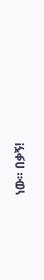ነው። በቃኝ!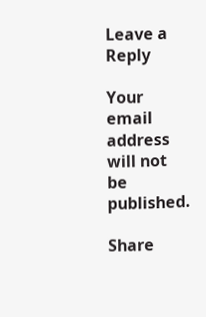Leave a Reply

Your email address will not be published.

Share